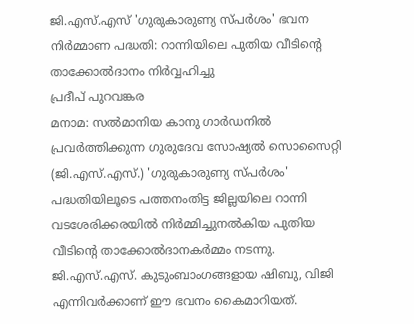ജി.എസ്.എസ് 'ഗുരുകാരുണ്യ സ്പർശം' ഭവന നിർമ്മാണ പദ്ധതി: റാന്നിയിലെ പുതിയ വീടിന്റെ താക്കോൽദാനം നിർവ്വഹിച്ചു
പ്രദീപ് പുറവങ്കര
മനാമ: സൽമാനിയ കാനു ഗാർഡനിൽ പ്രവർത്തിക്കുന്ന ഗുരുദേവ സോഷ്യൽ സൊസൈറ്റി (ജി.എസ്.എസ്.) 'ഗുരുകാരുണ്യ സ്പർശം' പദ്ധതിയിലൂടെ പത്തനംതിട്ട ജില്ലയിലെ റാന്നി വടശേരിക്കരയിൽ നിർമ്മിച്ചുനൽകിയ പുതിയ വീടിന്റെ താക്കോൽദാനകർമ്മം നടന്നു. ജി.എസ്.എസ്. കുടുംബാംഗങ്ങളായ ഷിബു, വിജി എന്നിവർക്കാണ് ഈ ഭവനം കൈമാറിയത്.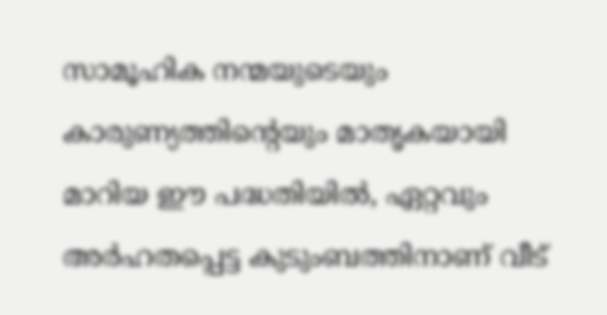സാമൂഹിക നന്മയുടെയും കാരുണ്യത്തിന്റെയും മാതൃകയായി മാറിയ ഈ പദ്ധതിയിൽ, ഏറ്റവും അർഹതപ്പെട്ട കുടുംബത്തിനാണ് വീട്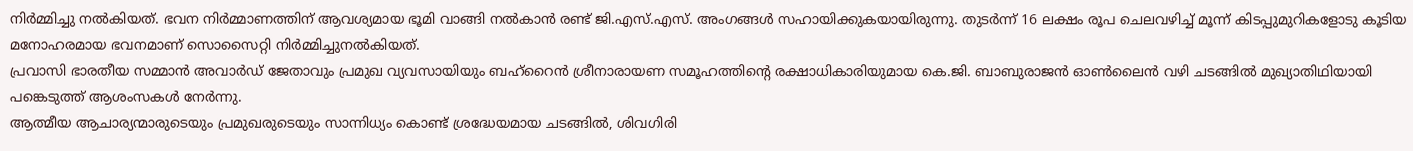നിർമ്മിച്ചു നൽകിയത്. ഭവന നിർമ്മാണത്തിന് ആവശ്യമായ ഭൂമി വാങ്ങി നൽകാൻ രണ്ട് ജി.എസ്.എസ്. അംഗങ്ങൾ സഹായിക്കുകയായിരുന്നു. തുടർന്ന് 16 ലക്ഷം രൂപ ചെലവഴിച്ച് മൂന്ന് കിടപ്പുമുറികളോടു കൂടിയ മനോഹരമായ ഭവനമാണ് സൊസൈറ്റി നിർമ്മിച്ചുനൽകിയത്.
പ്രവാസി ഭാരതീയ സമ്മാൻ അവാർഡ് ജേതാവും പ്രമുഖ വ്യവസായിയും ബഹ്റൈൻ ശ്രീനാരായണ സമൂഹത്തിന്റെ രക്ഷാധികാരിയുമായ കെ.ജി. ബാബുരാജൻ ഓൺലൈൻ വഴി ചടങ്ങിൽ മുഖ്യാതിഥിയായി പങ്കെടുത്ത് ആശംസകൾ നേർന്നു.
ആത്മീയ ആചാര്യന്മാരുടെയും പ്രമുഖരുടെയും സാന്നിധ്യം കൊണ്ട് ശ്രദ്ധേയമായ ചടങ്ങിൽ, ശിവഗിരി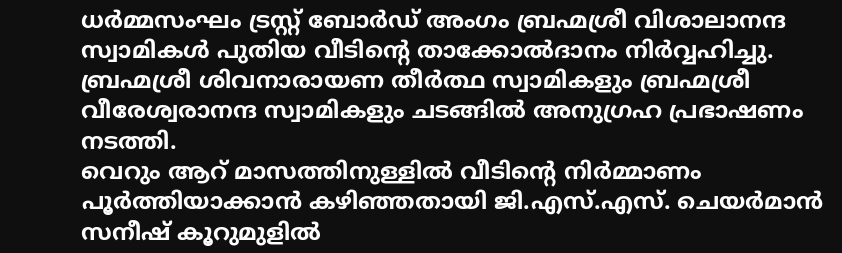ധർമ്മസംഘം ട്രസ്റ്റ് ബോർഡ് അംഗം ബ്രഹ്മശ്രീ വിശാലാനന്ദ സ്വാമികൾ പുതിയ വീടിന്റെ താക്കോൽദാനം നിർവ്വഹിച്ചു. ബ്രഹ്മശ്രീ ശിവനാരായണ തീർത്ഥ സ്വാമികളും ബ്രഹ്മശ്രീ വീരേശ്വരാനന്ദ സ്വാമികളും ചടങ്ങിൽ അനുഗ്രഹ പ്രഭാഷണം നടത്തി.
വെറും ആറ് മാസത്തിനുള്ളിൽ വീടിന്റെ നിർമ്മാണം പൂർത്തിയാക്കാൻ കഴിഞ്ഞതായി ജി.എസ്.എസ്. ചെയർമാൻ സനീഷ് കൂറുമുളിൽ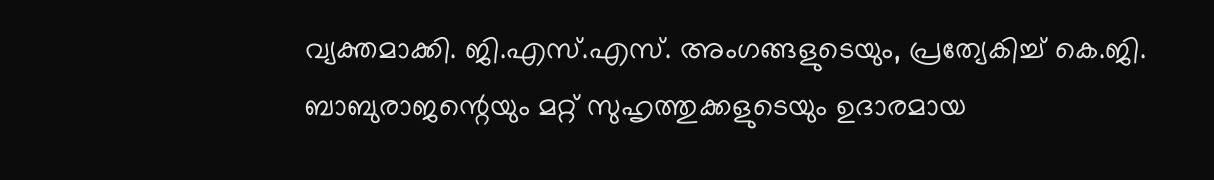വ്യക്തമാക്കി. ജി.എസ്.എസ്. അംഗങ്ങളുടെയും, പ്രത്യേകിച്ച് കെ.ജി. ബാബുരാജന്റെയും മറ്റ് സുഹൃത്തുക്കളുടെയും ഉദാരമായ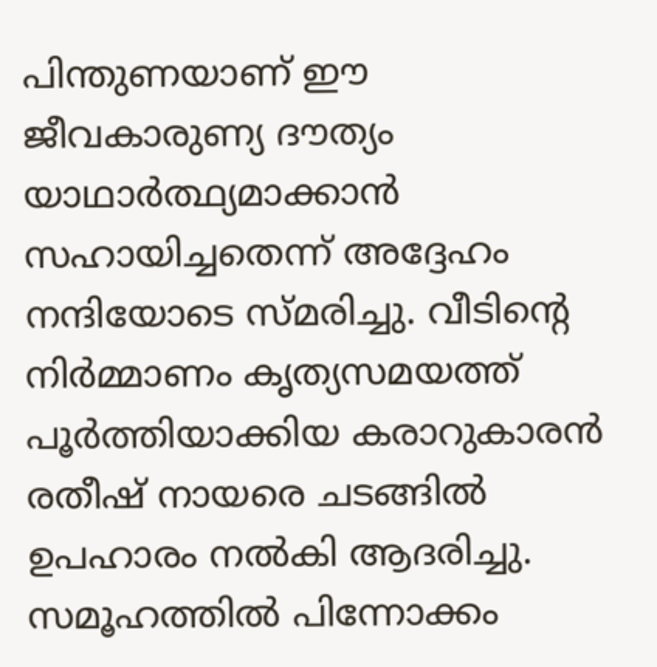പിന്തുണയാണ് ഈ ജീവകാരുണ്യ ദൗത്യം യാഥാർത്ഥ്യമാക്കാൻ സഹായിച്ചതെന്ന് അദ്ദേഹം നന്ദിയോടെ സ്മരിച്ചു. വീടിന്റെ നിർമ്മാണം കൃത്യസമയത്ത് പൂർത്തിയാക്കിയ കരാറുകാരൻ രതീഷ് നായരെ ചടങ്ങിൽ ഉപഹാരം നൽകി ആദരിച്ചു.
സമൂഹത്തിൽ പിന്നോക്കം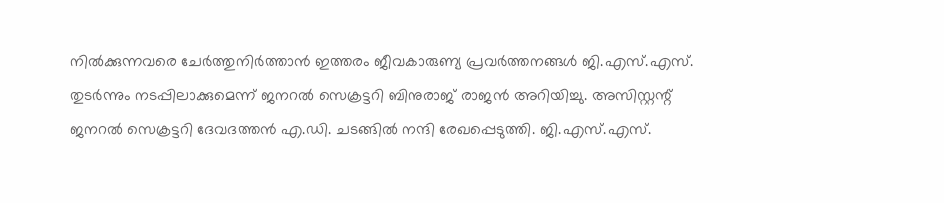നിൽക്കുന്നവരെ ചേർത്തുനിർത്താൻ ഇത്തരം ജീവകാരുണ്യ പ്രവർത്തനങ്ങൾ ജി.എസ്.എസ്. തുടർന്നും നടപ്പിലാക്കുമെന്ന് ജനറൽ സെക്രട്ടറി ബിനുരാജ് രാജൻ അറിയിച്ചു. അസിസ്റ്റന്റ് ജനറൽ സെക്രട്ടറി ദേവദത്തൻ എ.ഡി. ചടങ്ങിൽ നന്ദി രേഖപ്പെടുത്തി. ജി.എസ്.എസ്.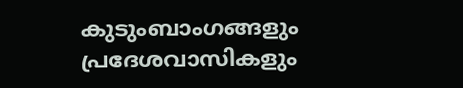കുടുംബാംഗങ്ങളും പ്രദേശവാസികളും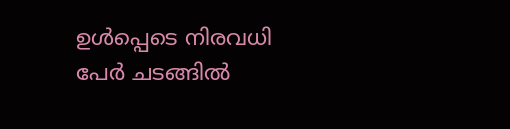ഉൾപ്പെടെ നിരവധി പേർ ചടങ്ങിൽ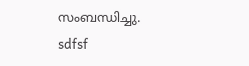സംബന്ധിച്ചു.
sdfsf